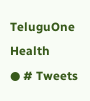TeluguOne Health
● # Tweets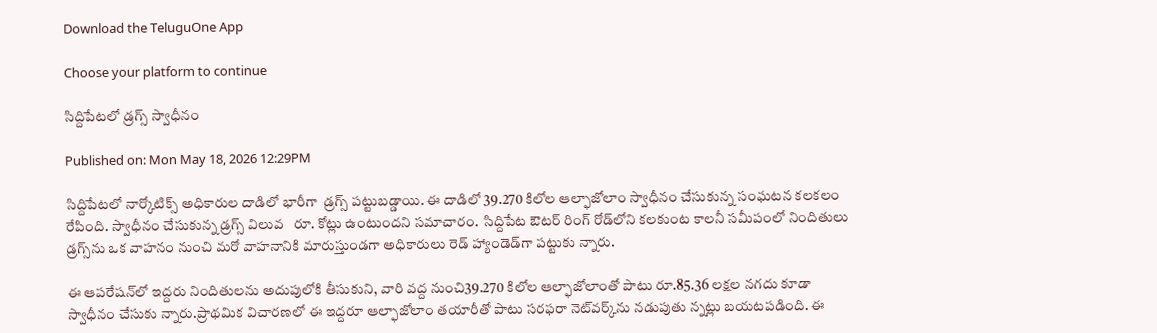Download the TeluguOne App

Choose your platform to continue

సిద్దిపేటలో డ్రగ్స్ స్వాధీనం

Published on: Mon May 18, 2026 12:29PM

సిద్దిపేటలో నార్కోటిక్స్ అధికారుల దాడిలో భారీగా  డ్రగ్స్ పట్టుబడ్డాయి. ఈ దాడిలో 39.270 కిలోల ఆల్ఫాజోలాం స్వాధీనం చేసుకున్న సంఘటన కలకలం రేపింది. స్వాధీనం చేసుకున్న డ్రగ్స్ విలువ   రూ. కోట్లు ఉంటుందని సమాచారం.  సిద్దిపేట ఔటర్ రింగ్ రోడ్‌లోని కలకుంట కాలనీ సమీపంలో నిందితులు డ్రగ్స్‌ను ఒక వాహనం నుంచి మరో వాహనానికి మారుస్తుండగా అధికారులు రెడ్ హ్యాండెడ్‌గా పట్టుకు న్నారు.

ఈ ఆపరేషన్‌లో ఇద్దరు నిందితులను అదుపులోకి తీసుకుని, వారి వద్ద నుంచి39.270 కిలోల ఆల్ఫాజోలాంతో పాటు రూ.85.36 లక్షల నగదు కూడా స్వాధీనం చేసుకు న్నారు.ప్రాథమిక విచారణలో ఈ ఇద్దరూ ఆల్ఫాజోలాం తయారీతో పాటు సరఫరా నెట్‌వర్క్‌ను నడుపుతు న్నట్లు బయటపడింది. ఈ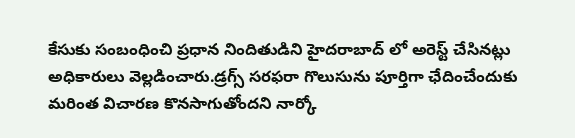కేసుకు సంబంధించి ప్రధాన నిందితుడిని హైదరాబాద్ లో అరెస్ట్ చేసినట్లు అధికారులు వెల్లడించారు.డ్రగ్స్ సరఫరా గొలుసును పూర్తిగా ఛేదించేందుకు మరింత విచారణ కొనసాగుతోందని నార్కో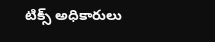టిక్స్ అధికారులు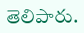తెలిపారు.